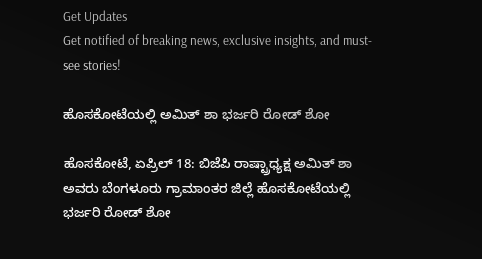Get Updates
Get notified of breaking news, exclusive insights, and must-see stories!

ಹೊಸಕೋಟೆಯಲ್ಲಿ ಅಮಿತ್ ಶಾ ಭರ್ಜರಿ ರೋಡ್ ಶೋ

ಹೊಸಕೋಟೆ, ಏಪ್ರಿಲ್ 18: ಬಿಜೆಪಿ ರಾಷ್ಟ್ರಾಧ್ಯಕ್ಷ ಅಮಿತ್ ಶಾ ಅವರು ಬೆಂಗಳೂರು ಗ್ರಾಮಾಂತರ ಜಿಲ್ಲೆ ಹೊಸಕೋಟೆಯಲ್ಲಿ ಭರ್ಜರಿ ರೋಡ್ ಶೋ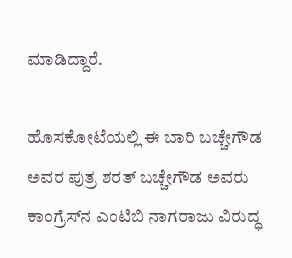ಮಾಡಿದ್ದಾರೆ.

ಹೊಸಕೋಟೆಯಲ್ಲಿ ಈ ಬಾರಿ ಬಚ್ಚೇಗೌಡ ಅವರ ಪುತ್ರ ಶರತ್ ಬಚ್ಚೇಗೌಡ ಅವರು ಕಾಂಗ್ರೆಸ್‌ನ ಎಂಟಿಬಿ ನಾಗರಾಜು ವಿರುದ್ಧ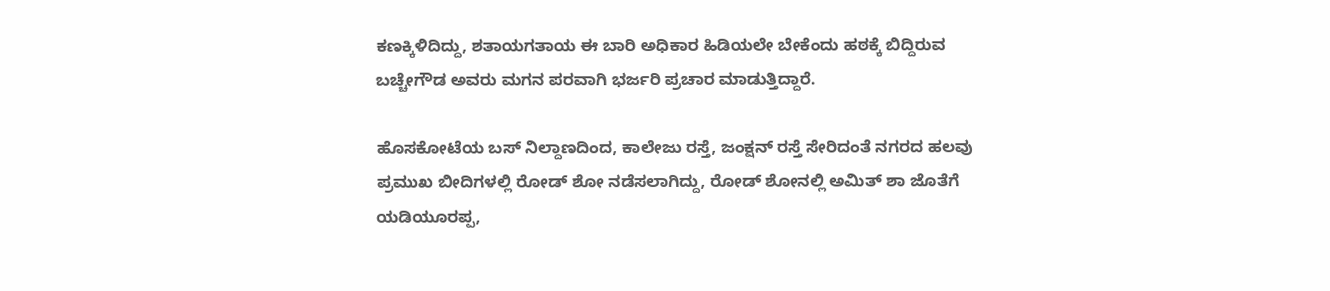ಕಣಕ್ಕಿಳಿದಿದ್ದು, ಶತಾಯಗತಾಯ ಈ ಬಾರಿ ಅಧಿಕಾರ ಹಿಡಿಯಲೇ ಬೇಕೆಂದು ಹಠಕ್ಕೆ ಬಿದ್ದಿರುವ ಬಚ್ಚೇಗೌಡ ಅವರು ಮಗನ ಪರವಾಗಿ ಭರ್ಜರಿ ಪ್ರಚಾರ ಮಾಡುತ್ತಿದ್ದಾರೆ.

ಹೊಸಕೋಟೆಯ ಬಸ್ ನಿಲ್ದಾಣದಿಂದ, ಕಾಲೇಜು ರಸ್ತೆ, ಜಂಕ್ಷನ್ ರಸ್ತೆ ಸೇರಿದಂತೆ ನಗರದ ಹಲವು ಪ್ರಮುಖ ಬೀದಿಗಳಲ್ಲಿ ರೋಡ್ ಶೋ ನಡೆಸಲಾಗಿದ್ದು, ರೋಡ್ ಶೋನಲ್ಲಿ ಅಮಿತ್ ಶಾ ಜೊತೆಗೆ ಯಡಿಯೂರಪ್ಪ,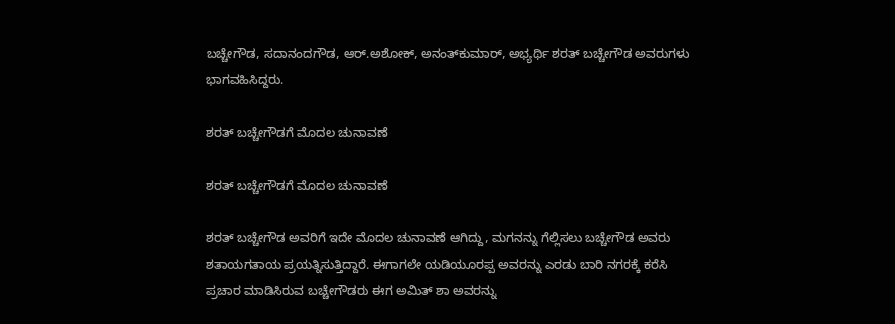ಬಚ್ಚೇಗೌಡ, ಸದಾನಂದಗೌಡ, ಆರ್.ಅಶೋಕ್, ಅನಂತ್‌ಕುಮಾರ್, ಅಭ್ಯರ್ಥಿ ಶರತ್‌ ಬಚ್ಚೇಗೌಡ ಅವರುಗಳು ಭಾಗವಹಿಸಿದ್ದರು.

ಶರತ್‌ ಬಚ್ಚೇಗೌಡಗೆ ಮೊದಲ ಚುನಾವಣೆ

ಶರತ್‌ ಬಚ್ಚೇಗೌಡಗೆ ಮೊದಲ ಚುನಾವಣೆ

ಶರತ್ ಬಚ್ಚೇಗೌಡ ಅವರಿಗೆ ಇದೇ ಮೊದಲ ಚುನಾವಣೆ ಆಗಿದ್ದು, ಮಗನನ್ನು ಗೆಲ್ಲಿಸಲು ಬಚ್ಚೇಗೌಡ ಅವರು ಶತಾಯಗತಾಯ ಪ್ರಯತ್ನಿಸುತ್ತಿದ್ದಾರೆ. ಈಗಾಗಲೇ ಯಡಿಯೂರಪ್ಪ ಅವರನ್ನು ಎರಡು ಬಾರಿ ನಗರಕ್ಕೆ ಕರೆಸಿ ಪ್ರಚಾರ ಮಾಡಿಸಿರುವ ಬಚ್ಚೇಗೌಡರು ಈಗ ಅಮಿತ್ ಶಾ ಅವರನ್ನು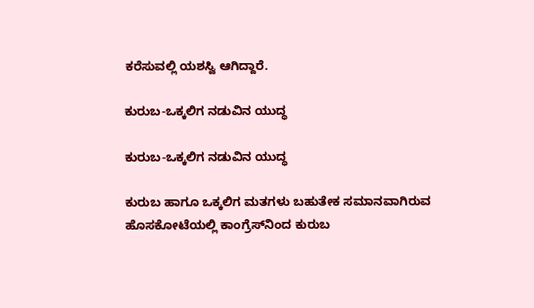ಕರೆಸುವಲ್ಲಿ ಯಶಸ್ವಿ ಆಗಿದ್ದಾರೆ.

ಕುರುಬ-ಒಕ್ಕಲಿಗ ನಡುವಿನ ಯುದ್ಧ

ಕುರುಬ-ಒಕ್ಕಲಿಗ ನಡುವಿನ ಯುದ್ಧ

ಕುರುಬ ಹಾಗೂ ಒಕ್ಕಲಿಗ ಮತಗಳು ಬಹುತೇಕ ಸಮಾನವಾಗಿರುವ ಹೊಸಕೋಟೆಯಲ್ಲಿ ಕಾಂಗ್ರೆಸ್‌ನಿಂದ ಕುರುಬ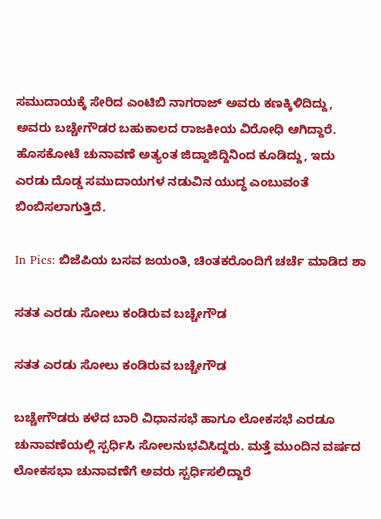ಸಮುದಾಯಕ್ಕೆ ಸೇರಿದ ಎಂಟಿಬಿ ನಾಗರಾಜ್ ಅವರು ಕಣಕ್ಕಿಳಿದಿದ್ದು, ಅವರು ಬಚ್ಚೇಗೌಡರ ಬಹುಕಾಲದ ರಾಜಕೀಯ ವಿರೋಧಿ ಆಗಿದ್ದಾರೆ. ಹೊಸಕೋಟೆ ಚುನಾವಣೆ ಅತ್ಯಂತ ಜಿದ್ದಾಜಿದ್ದಿನಿಂದ ಕೂಡಿದ್ದು, ಇದು ಎರಡು ದೊಡ್ಡ ಸಮುದಾಯಗಳ ನಡುವಿನ ಯುದ್ಧ ಎಂಬುವಂತೆ ಬಿಂಬಿಸಲಾಗುತ್ತಿದೆ.

In Pics: ಬಿಜೆಪಿಯ ಬಸವ ಜಯಂತಿ, ಚಿಂತಕರೊಂದಿಗೆ ಚರ್ಚೆ ಮಾಡಿದ ಶಾ

ಸತತ ಎರಡು ಸೋಲು ಕಂಡಿರುವ ಬಚ್ಚೇಗೌಡ

ಸತತ ಎರಡು ಸೋಲು ಕಂಡಿರುವ ಬಚ್ಚೇಗೌಡ

ಬಚ್ಚೇಗೌಡರು ಕಳೆದ ಬಾರಿ ವಿಧಾನಸಭೆ ಹಾಗೂ ಲೋಕಸಭೆ ಎರಡೂ ಚುನಾವಣೆಯಲ್ಲಿ ಸ್ಪರ್ಧಿಸಿ ಸೋಲನುಭವಿಸಿದ್ದರು. ಮತ್ತೆ ಮುಂದಿನ ವರ್ಷದ ಲೋಕಸಭಾ ಚುನಾವಣೆಗೆ ಅವರು ಸ್ಪರ್ಧಿಸಲಿದ್ದಾರೆ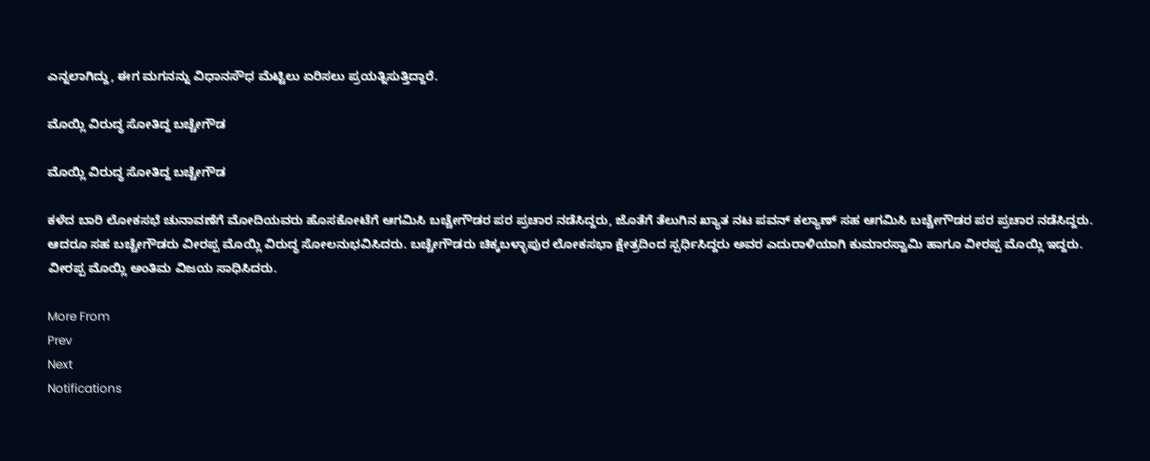ಎನ್ನಲಾಗಿದ್ದು, ಈಗ ಮಗನನ್ನು ವಿಧಾನಸೌಧ ಮೆಟ್ಟಿಲು ಏರಿಸಲು ಪ್ರಯತ್ನಿಸುತ್ತಿದ್ದಾರೆ.

ಮೊಯ್ಲಿ ವಿರುದ್ಧ ಸೋತಿದ್ದ ಬಚ್ಚೇಗೌಡ

ಮೊಯ್ಲಿ ವಿರುದ್ಧ ಸೋತಿದ್ದ ಬಚ್ಚೇಗೌಡ

ಕಳೆದ ಬಾರಿ ಲೋಕಸಭೆ ಚುನಾವಣೆಗೆ ಮೋದಿಯವರು ಹೊಸಕೋಟೆಗೆ ಆಗಮಿಸಿ ಬಚ್ಚೇಗೌಡರ ಪರ ಪ್ರಚಾರ ನಡೆಸಿದ್ದರು, ಜೊತೆಗೆ ತೆಲುಗಿನ ಖ್ಯಾತ ನಟ ಪವನ್ ಕಲ್ಯಾಣ್ ಸಹ ಆಗಮಿಸಿ ಬಚ್ಚೇಗೌಡರ ಪರ ಪ್ರಚಾರ ನಡೆಸಿದ್ದರು. ಆದರೂ ಸಹ ಬಚ್ಚೇಗೌಡರು ವೀರಪ್ಪ ಮೊಯ್ಲಿ ವಿರುದ್ಧ ಸೋಲನುಭವಿಸಿದರು. ಬಚ್ಚೇಗೌಡರು ಚಿಕ್ಕಬಳ್ಳಾಪುರ ಲೋಕಸಭಾ ಕ್ಷೇತ್ರದಿಂದ ಸ್ಪರ್ಧಿಸಿದ್ದರು ಅವರ ಎದುರಾಳಿಯಾಗಿ ಕುಮಾರಸ್ವಾಮಿ ಹಾಗೂ ವೀರಪ್ಪ ಮೊಯ್ಲಿ ಇದ್ದರು. ವೀರಪ್ಪ ಮೊಯ್ಲಿ ಅಂತಿಮ ವಿಜಯ ಸಾಧಿಸಿದರು.

More From
Prev
Next
Notifications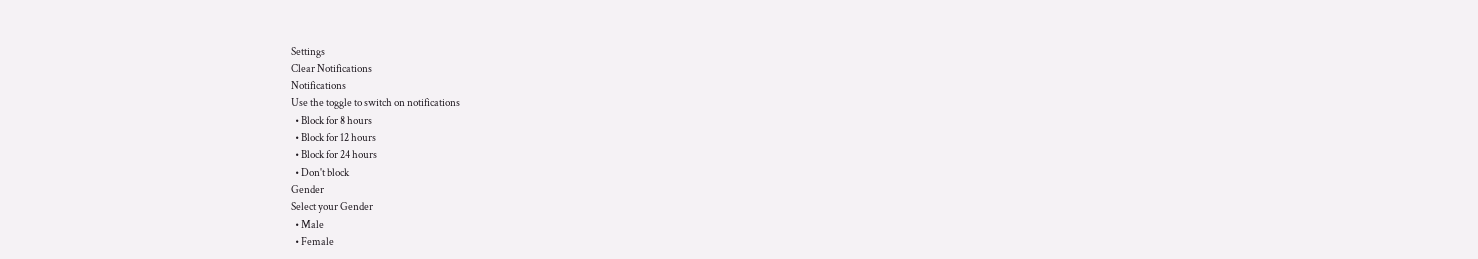Settings
Clear Notifications
Notifications
Use the toggle to switch on notifications
  • Block for 8 hours
  • Block for 12 hours
  • Block for 24 hours
  • Don't block
Gender
Select your Gender
  • Male
  • Female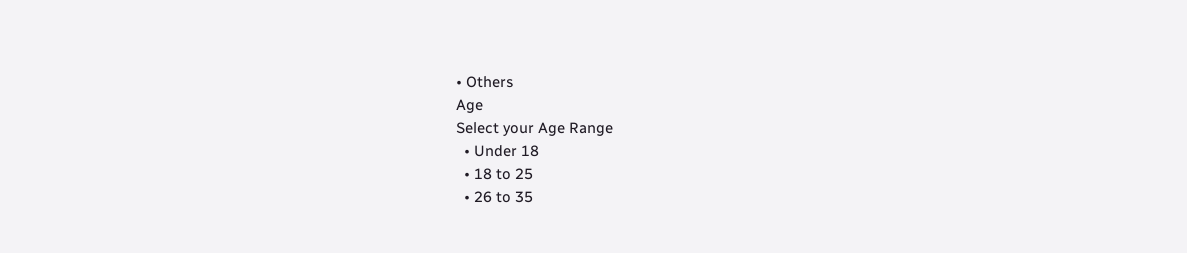• Others
Age
Select your Age Range
  • Under 18
  • 18 to 25
  • 26 to 35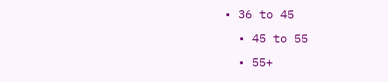• 36 to 45
  • 45 to 55
  • 55+